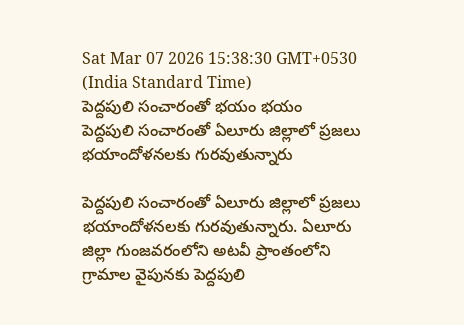Sat Mar 07 2026 15:38:30 GMT+0530 (India Standard Time)
పెద్దపులి సంచారంతో భయం భయం
పెద్దపులి సంచారంతో ఏలూరు జిల్లాలో ప్రజలు భయాందోళనలకు గురవుతున్నారు

పెద్దపులి సంచారంతో ఏలూరు జిల్లాలో ప్రజలు భయాందోళనలకు గురవుతున్నారు. ఏలూరు జిల్లా గుంజవరంలోని అటవీ ప్రాంతంలోని గ్రామాల వైపునకు పెద్దపులి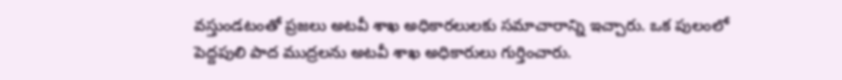వస్తుండటంతో ప్రజలు అటవీ శాఖ అధికారలులకు సమాచారాన్ని ఇచ్చారు. ఒక పులంలో పెద్దపులి పాద ముద్రలను అటవీ శాఖ అధికారులు గుర్తించారు.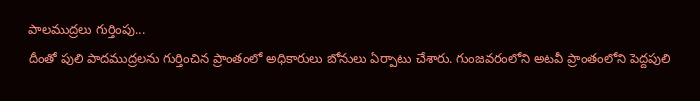పాలముద్రలు గుర్తింపు...
దీంతో పులి పాదముద్రలను గుర్తించిన ప్రాంతంలో అధికారులు బోనులు ఏర్పాటు చేశారు. గుంజవరంలోని అటవీ ప్రాంతంలోని పెద్దపులి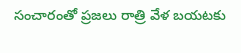సంచారంతో ప్రజలు రాత్రి వేళ బయటకు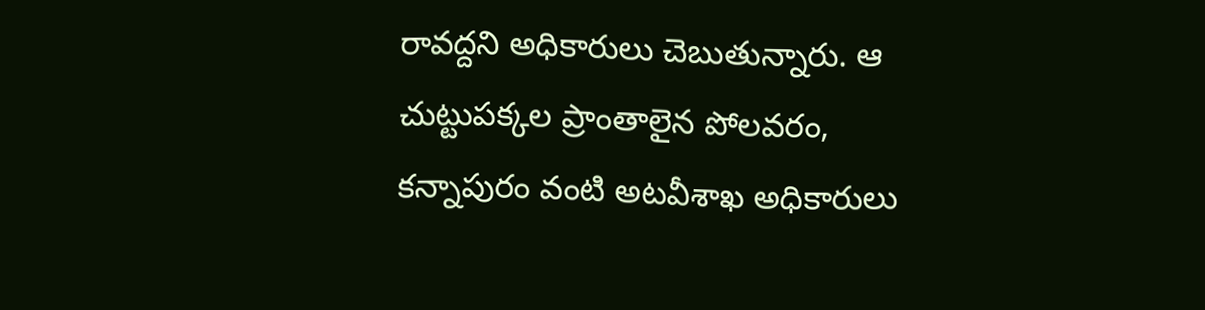రావద్దని అధికారులు చెబుతున్నారు. ఆ చుట్టుపక్కల ప్రాంతాలైన పోలవరం, కన్నాపురం వంటి అటవీశాఖ అధికారులు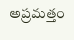అప్రమత్తం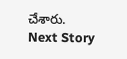చేశారు.
Next Story